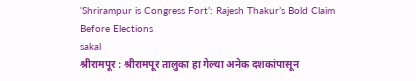‘Shrirampur is Congress Fort’: Rajesh Thakur’s Bold Claim Before Elections
sakal
श्रीरामपूर : श्रीरामपूर तालुका हा गेल्या अनेक दशकांपासून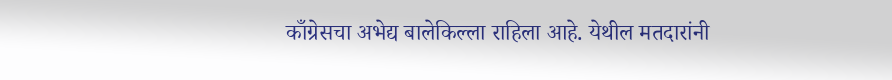काँग्रेसचा अभेद्य बालेकिल्ला राहिला आहे. येथील मतदारांनी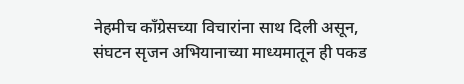नेहमीच काँग्रेसच्या विचारांना साथ दिली असून, संघटन सृजन अभियानाच्या माध्यमातून ही पकड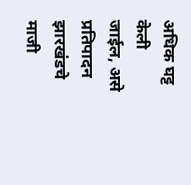अधिक घट्ट केली जाईल, असे प्रतिपादन झारखंडचे माजी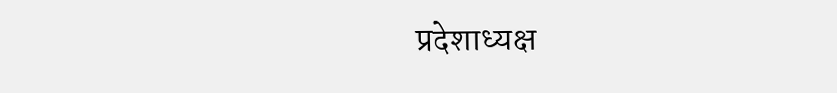प्रदेशाध्यक्ष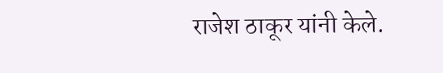राजेश ठाकूर यांनी केले.